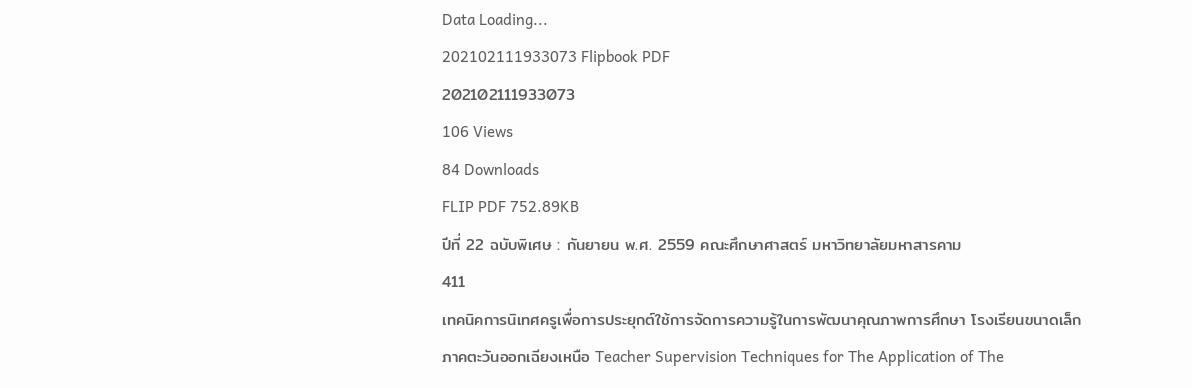Data Loading...
202102111933073 Flipbook PDF
202102111933073
106 Views
84 Downloads
FLIP PDF 752.89KB
ปีที่ 22 ฉบับพิเศษ : กันยายน พ.ศ. 2559 คณะศึกษาศาสตร์ มหาวิทยาลัยมหาสารคาม
411
เทคนิคการนิเทศครูเพื่อการประยุกต์ใช้การจัดการความรู้ในการพัฒนาคุณภาพการศึกษา โรงเรียนขนาดเล็กภาคตะวันออกเฉียงเหนือ Teacher Supervision Techniques for The Application of The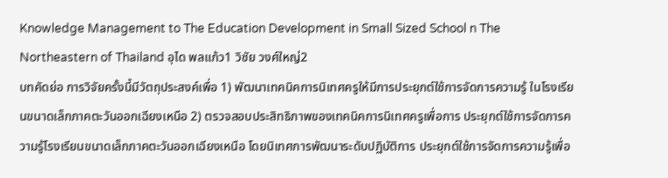Knowledge Management to The Education Development in Small Sized School n The Northeastern of Thailand อุได พลแก้ว1 วิชัย วงศ์ใหญ่2
บทคัดย่อ การวิจัยครั้งนี้มีวัตถุประสงค์เพื่อ 1) พัฒนาเทคนิคการนิเทศครูให้มีการประยุกต์ใช้การจัดการความรู้ ในโรงเรียนขนาดเล็กภาคตะวันออกเฉียงเหนือ 2) ตรวจสอบประสิทธิภาพของเทคนิคการนิเทศครูเพื่อการ ประยุกต์ใช้การจัดการความรู้โรงเรียนขนาดเล็กภาคตะวันออกเฉียงเหนือ โดยนิเทศการพัฒนาระดับปฏิบัติการ ประยุกต์ใช้การจัดการความรู้เพื่อ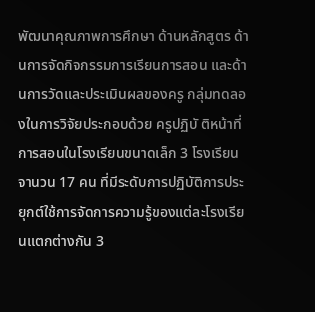พัฒนาคุณภาพการศึกษา ด้านหลักสูตร ด้านการจัดกิจกรรมการเรียนการสอน และด้านการวัดและประเมินผลของครู กลุ่มทดลองในการวิจัยประกอบด้วย ครูปฏิบั ติหน้าที่การสอนในโรงเรียนขนาดเล็ก 3 โรงเรียน จานวน 17 คน ที่มีระดับการปฏิบัติการประยุกต์ใช้การจัดการความรู้ของแต่ละโรงเรียนแตกต่างกัน 3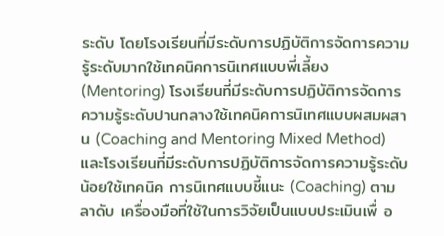ระดับ โดยโรงเรียนที่มีระดับการปฏิบัติการจัดการความรู้ระดับมากใช้เทคนิคการนิเทศแบบพี่เลี้ยง (Mentoring) โรงเรียนที่มีระดับการปฏิบัติการจัดการความรู้ระดับปานกลางใช้เทคนิคการนิเทศแบบผสมผสาน (Coaching and Mentoring Mixed Method) และโรงเรียนที่มีระดับการปฏิบัติการจัดการความรู้ระดับน้อยใช้เทคนิค การนิเทศแบบชี้แนะ (Coaching) ตามลาดับ เครื่องมือที่ใช้ในการวิจัยเป็นแบบประเมินเพื่ อ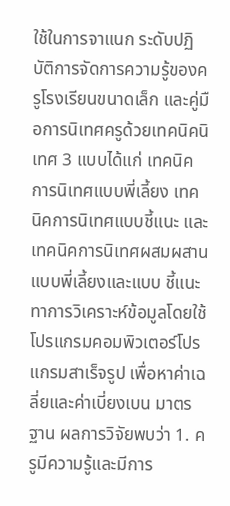ใช้ในการจาแนก ระดับปฏิบัติการจัดการความรู้ของครูโรงเรียนขนาดเล็ก และคู่มือการนิเทศครูด้วยเทคนิคนิเทศ 3 แบบได้แก่ เทคนิคการนิเทศแบบพี่เลี้ยง เทคนิคการนิเทศแบบชี้แนะ และเทคนิคการนิเทศผสมผสานแบบพี่เลี้ยงและแบบ ชี้แนะ ทาการวิเคราะห์ข้อมูลโดยใช้โปรแกรมคอมพิวเตอร์โปรแกรมสาเร็จรูป เพื่อหาค่าเฉลี่ยและค่าเบี่ยงเบน มาตรฐาน ผลการวิจัยพบว่า 1. ครูมีความรู้และมีการ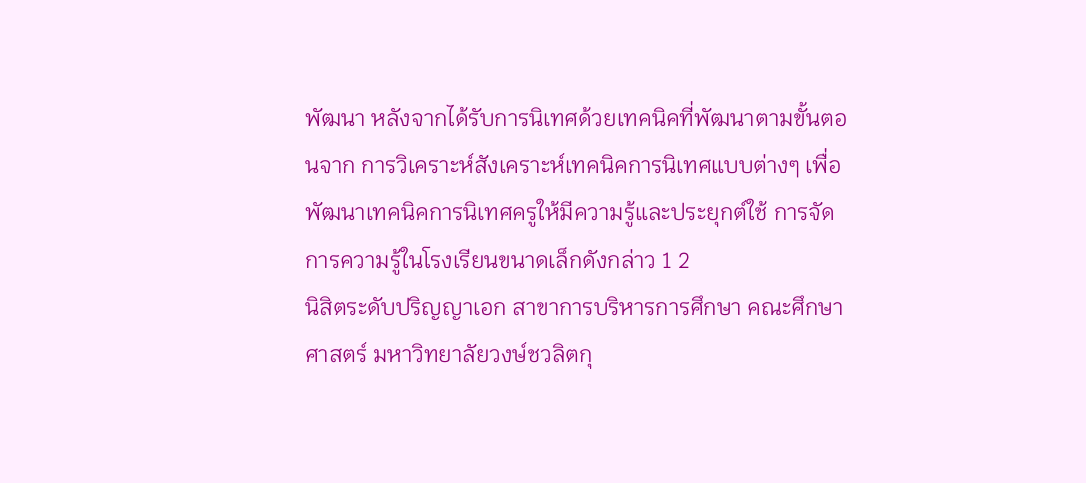พัฒนา หลังจากได้รับการนิเทศด้วยเทคนิคที่พัฒนาตามขั้นตอนจาก การวิเคราะห์สังเคราะห์เทคนิคการนิเทศแบบต่างๆ เพื่อพัฒนาเทคนิคการนิเทศครูให้มีความรู้และประยุกต์ใช้ การจัดการความรู้ในโรงเรียนขนาดเล็กดังกล่าว 1 2
นิสิตระดับปริญญาเอก สาขาการบริหารการศึกษา คณะศึกษาศาสตร์ มหาวิทยาลัยวงษ์ชวลิตกุ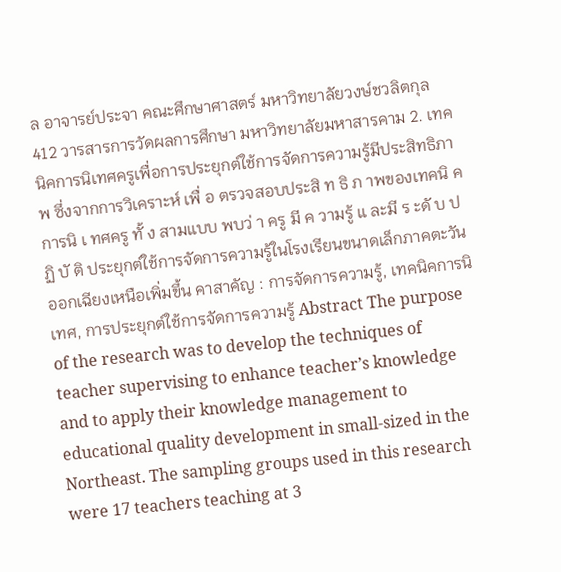ล อาจารย์ประจา คณะศึกษาศาสตร์ มหาวิทยาลัยวงษ์ชวลิตกุล
412 วารสารการวัดผลการศึกษา มหาวิทยาลัยมหาสารคาม 2. เทคนิคการนิเทศครูเพื่อการประยุกต์ใช้การจัดการความรู้มีประสิทธิภาพ ซึ่งจากการวิเคราะห์ เพื่ อ ตรวจสอบประสิ ท ธิ ภ าพของเทคนิ ค การนิ เ ทศครู ทั้ ง สามแบบ พบว่ า ครู มี ค วามรู้ แ ละมี ร ะดั บ ปฏิ บั ติ ประยุกต์ใช้การจัดการความรู้ในโรงเรียนขนาดเล็กภาคตะวันออกเฉียงเหนือเพิ่มขึ้น คาสาคัญ : การจัดการความรู้, เทคนิคการนิเทศ, การประยุกต์ใช้การจัดการความรู้ Abstract The purpose of the research was to develop the techniques of teacher supervising to enhance teacher’s knowledge and to apply their knowledge management to educational quality development in small-sized in the Northeast. The sampling groups used in this research were 17 teachers teaching at 3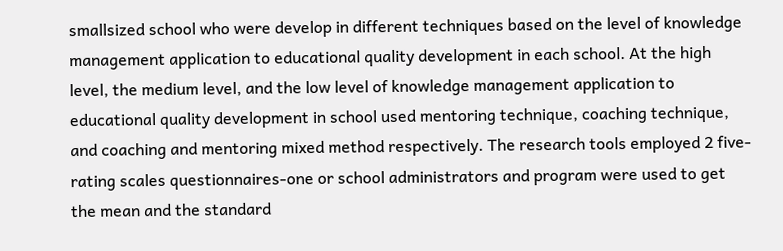smallsized school who were develop in different techniques based on the level of knowledge management application to educational quality development in each school. At the high level, the medium level, and the low level of knowledge management application to educational quality development in school used mentoring technique, coaching technique, and coaching and mentoring mixed method respectively. The research tools employed 2 five-rating scales questionnaires-one or school administrators and program were used to get the mean and the standard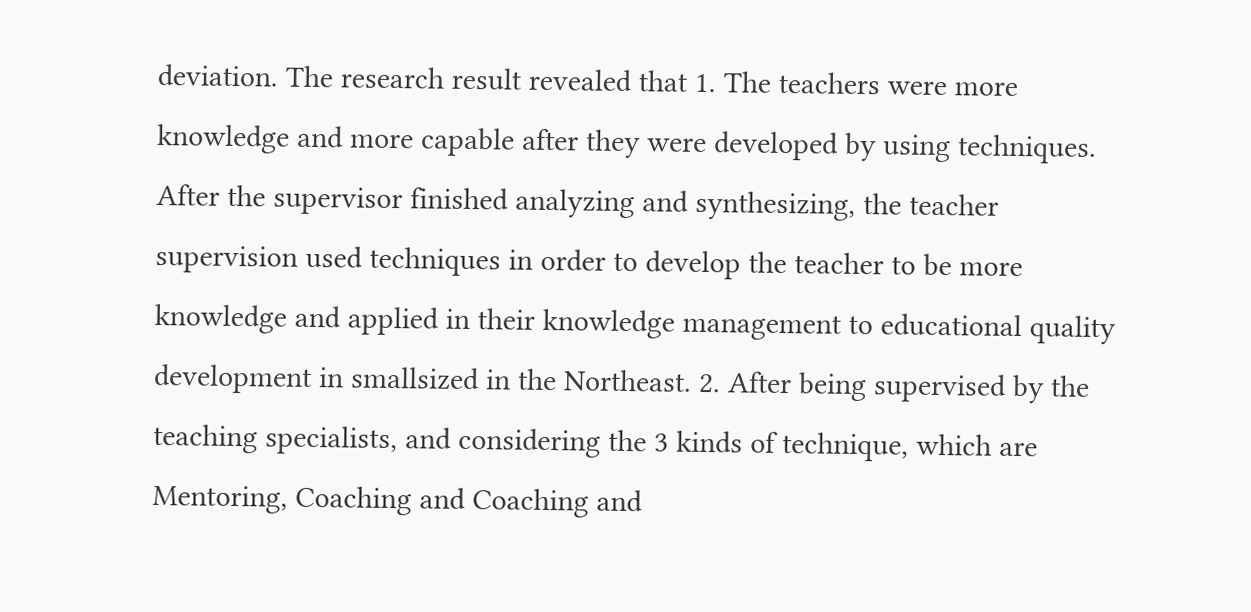deviation. The research result revealed that 1. The teachers were more knowledge and more capable after they were developed by using techniques. After the supervisor finished analyzing and synthesizing, the teacher supervision used techniques in order to develop the teacher to be more knowledge and applied in their knowledge management to educational quality development in smallsized in the Northeast. 2. After being supervised by the teaching specialists, and considering the 3 kinds of technique, which are Mentoring, Coaching and Coaching and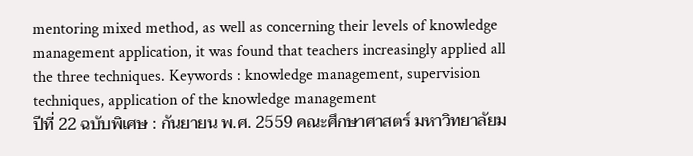mentoring mixed method, as well as concerning their levels of knowledge management application, it was found that teachers increasingly applied all the three techniques. Keywords : knowledge management, supervision techniques, application of the knowledge management
ปีที่ 22 ฉบับพิเศษ : กันยายน พ.ศ. 2559 คณะศึกษาศาสตร์ มหาวิทยาลัยม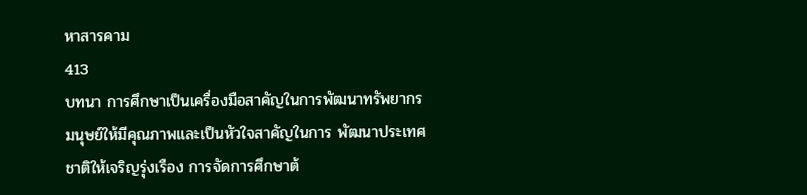หาสารคาม
413
บทนา การศึกษาเป็นเครื่องมือสาคัญในการพัฒนาทรัพยากรมนุษย์ให้มีคุณภาพและเป็นหัวใจสาคัญในการ พัฒนาประเทศชาติให้เจริญรุ่งเรือง การจัดการศึกษาต้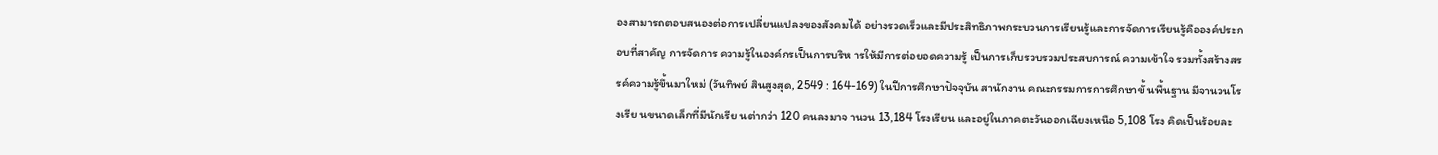องสามารถตอบสนองต่อการเปลี่ยนแปลงของสังคมได้ อย่างรวดเร็วและมีประสิทธิภาพกระบวนการเรียนรู้และการจัดการเรียนรู้คือองค์ประกอบที่สาคัญ การจัดการ ความรู้ในองค์กรเป็นการบริห ารให้มีการต่อยอดความรู้ เป็นการเก็บรวบรวมประสบการณ์ ความเข้าใจ รวมทั้งสร้างสรรค์ความรู้ขึ้นมาใหม่ (วันทิพย์ สินสูงสุด, 2549 : 164-169) ในปีการศึกษาปัจจุบัน สานักงาน คณะกรรมการการศึกษาขั้ นพื้นฐาน มีจานวนโรงเรีย นขนาดเล็กที่มีนักเรีย นต่ากว่า 120 คนลงมาจ านวน 13,184 โรงเรียน และอยู่ในภาคตะวันออกเฉียงเหนือ 5,108 โรง คิดเป็นร้อยละ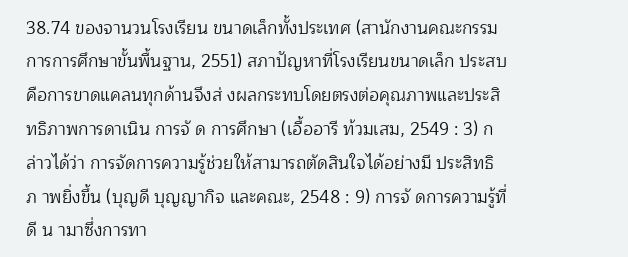38.74 ของจานวนโรงเรียน ขนาดเล็กทั้งประเทศ (สานักงานคณะกรรมการการศึกษาขั้นพื้นฐาน, 2551) สภาปัญหาที่โรงเรียนขนาดเล็ก ประสบคือการขาดแคลนทุกด้านจึงส่ งผลกระทบโดยตรงต่อคุณภาพและประสิทธิภาพการดาเนิน การจั ด การศึกษา (เอื้ออารี ท้วมเสม, 2549 : 3) กล่าวได้ว่า การจัดการความรู้ช่วยให้สามารถตัดสินใจได้อย่างมี ประสิทธิภ าพยิ่งขึ้น (บุญดี บุญญากิจ และคณะ, 2548 : 9) การจั ดการความรู้ที่ดี น ามาซึ่งการทา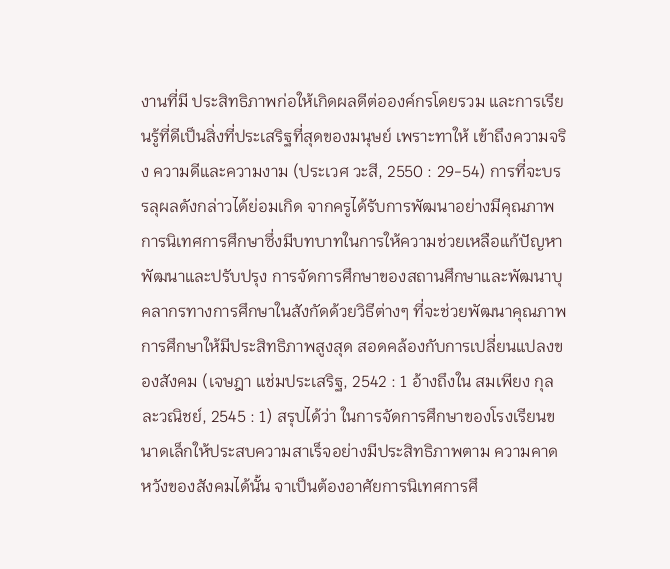งานที่มี ประสิทธิภาพก่อให้เกิดผลดีต่อองค์กรโดยรวม และการเรียนรู้ที่ดีเป็นสิ่งที่ประเสริฐที่สุดของมนุษย์ เพราะทาให้ เข้าถึงความจริง ความดีและความงาม (ประเวศ วะสี, 2550 : 29-54) การที่จะบรรลุผลดังกล่าวได้ย่อมเกิด จากครูได้รับการพัฒนาอย่างมีคุณภาพ การนิเทศการศึกษาซึ่งมีบทบาทในการให้ความช่วยเหลือแก้ปัญหา พัฒนาและปรับปรุง การจัดการศึกษาของสถานศึกษาและพัฒนาบุคลากรทางการศึกษาในสังกัดด้วยวิธีต่างๆ ที่จะช่วยพัฒนาคุณภาพการศึกษาให้มีประสิทธิภาพสูงสุด สอดคล้องกับการเปลี่ยนแปลงของสังคม (เจษฎา แช่มประเสริฐ, 2542 : 1 อ้างถึงใน สมเพียง กุลละวณิชย์, 2545 : 1) สรุปได้ว่า ในการจัดการศึกษาของโรงเรียนขนาดเล็กให้ประสบความสาเร็จอย่างมีประสิทธิภาพตาม ความคาดหวังของสังคมได้นั้น จาเป็นต้องอาศัยการนิเทศการศึ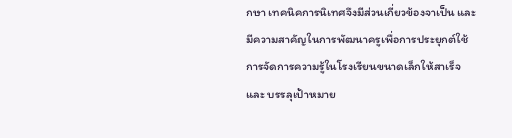กษา เทคนิคการนิเทศจึงมีส่วนเกี่ยวข้องจาเป็น และมีความสาคัญในการพัฒนาครูเพื่อการประยุกต์ใช้การจัดการความรู้ในโรงเรียนขนาดเล็กให้สาเร็จและ บรรลุเป้าหมาย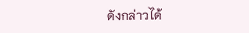ดังกล่าวได้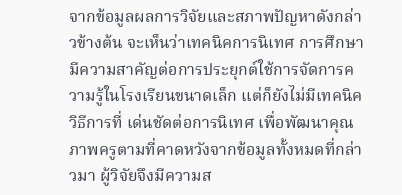จากข้อมูลผลการวิจัยและสภาพปัญหาดังกล่าวข้างต้น จะเห็นว่าเทคนิคการนิเทศ การศึกษามีความสาคัญต่อการประยุกต์ใช้การจัดการความรู้ในโรงเรียนขนาดเล็ก แต่ก็ยังไม่มีเทคนิควิธีการที่ เด่นชัดต่อการนิเทศ เพื่อพัฒนาคุณภาพครูตามที่คาดหวังจากข้อมูลทั้งหมดที่กล่าวมา ผู้วิจัยจึงมีความส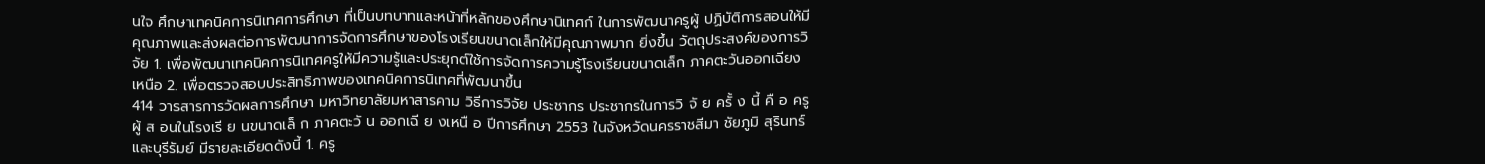นใจ ศึกษาเทคนิคการนิเทศการศึกษา ที่เป็นบทบาทและหน้าที่หลักของศึกษานิเทศก์ ในการพัฒนาครูผู้ ปฏิบัติการสอนให้มีคุณภาพและส่งผลต่อการพัฒนาการจัดการศึกษาของโรงเรียนขนาดเล็กให้มีคุณภาพมาก ยิ่งขึ้น วัตถุประสงค์ของการวิจัย 1. เพื่อพัฒนาเทคนิคการนิเทศครูให้มีความรู้และประยุกต์ใช้การจัดการความรู้โรงเรียนขนาดเล็ก ภาคตะวันออกเฉียงเหนือ 2. เพื่อตรวจสอบประสิทธิภาพของเทคนิคการนิเทศที่พัฒนาขึ้น
414 วารสารการวัดผลการศึกษา มหาวิทยาลัยมหาสารคาม วิธีการวิจัย ประชากร ประชากรในการวิ จั ย ครั้ ง นี้ คื อ ครู ผู้ ส อนในโรงเรี ย นขนาดเล็ ก ภาคตะวั น ออกเฉี ย งเหนื อ ปีการศึกษา 2553 ในจังหวัดนครราชสีมา ชัยภูมิ สุรินทร์ และบุรีรัมย์ มีรายละเอียดดังนี้ 1. ครู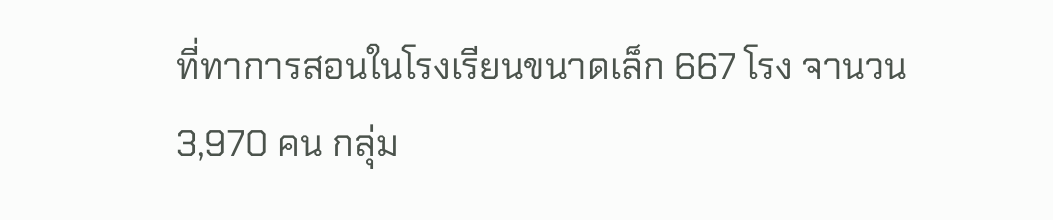ที่ทาการสอนในโรงเรียนขนาดเล็ก 667 โรง จานวน 3,970 คน กลุ่ม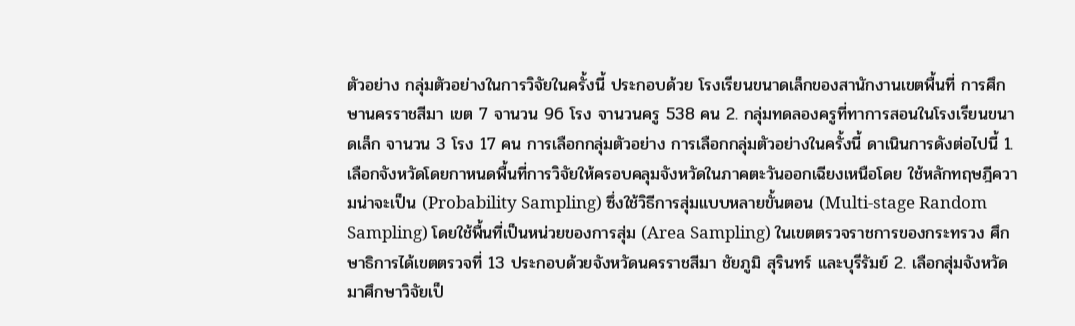ตัวอย่าง กลุ่มตัวอย่างในการวิจัยในครั้งนี้ ประกอบด้วย โรงเรียนขนาดเล็กของสานักงานเขตพื้นที่ การศึกษานครราชสีมา เขต 7 จานวน 96 โรง จานวนครู 538 คน 2. กลุ่มทดลองครูที่ทาการสอนในโรงเรียนขนาดเล็ก จานวน 3 โรง 17 คน การเลือกกลุ่มตัวอย่าง การเลือกกลุ่มตัวอย่างในครั้งนี้ ดาเนินการดังต่อไปนี้ 1. เลือกจังหวัดโดยกาหนดพื้นที่การวิจัยให้ครอบคลุมจังหวัดในภาคตะวันออกเฉียงเหนือโดย ใช้หลักทฤษฎีความน่าจะเป็น (Probability Sampling) ซึ่งใช้วิธีการสุ่มแบบหลายขั้นตอน (Multi-stage Random Sampling) โดยใช้พื้นที่เป็นหน่วยของการสุ่ม (Area Sampling) ในเขตตรวจราชการของกระทรวง ศึกษาธิการได้เขตตรวจที่ 13 ประกอบด้วยจังหวัดนครราชสีมา ชัยภูมิ สุรินทร์ และบุรีรัมย์ 2. เลือกสุ่มจังหวัดมาศึกษาวิจัยเป็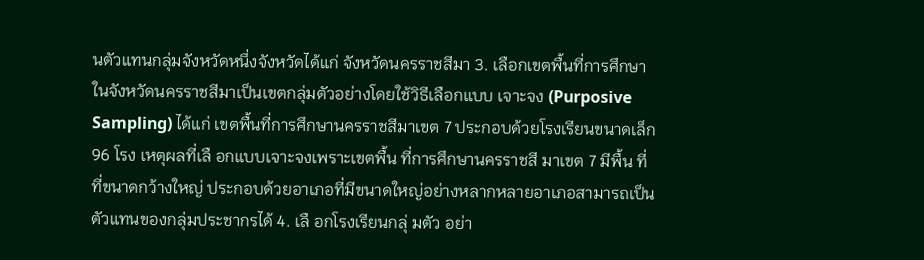นตัวแทนกลุ่มจังหวัดหนึ่งจังหวัดได้แก่ จังหวัดนครราชสีมา 3. เลือกเขตพื้นที่การศึกษาในจังหวัดนครราชสีมาเป็นเขตกลุ่มตัวอย่างโดยใช้วิธีเลือกแบบ เจาะจง (Purposive Sampling) ได้แก่ เขตพื้นที่การศึกษานครราชสีมาเขต 7 ประกอบด้วยโรงเรียนขนาดเล็ก 96 โรง เหตุผลที่เลื อกแบบเจาะจงเพราะเขตพื้น ที่การศึกษานครราชสี มาเขต 7 มีพื้น ที่ที่ขนาดกว้างใหญ่ ประกอบด้วยอาเภอที่มีขนาดใหญ่อย่างหลากหลายอาเภอสามารถเป็นตัวแทนของกลุ่มประชากรได้ 4. เลื อกโรงเรียนกลุ่ มตัว อย่า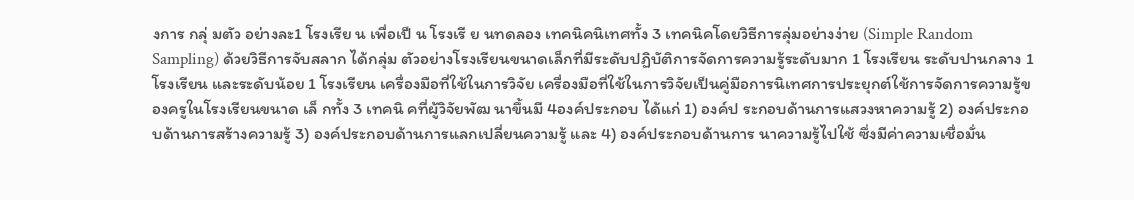งการ กลุ่ มตัว อย่างละ1 โรงเรีย น เพื่อเป็ น โรงเรี ย นทดลอง เทคนิคนิเทศทั้ง 3 เทคนิคโดยวิธีการลุ่มอย่างง่าย (Simple Random Sampling) ด้วยวิธีการจับสลาก ได้กลุ่ม ตัวอย่างโรงเรียนขนาดเล็กที่มีระดับปฏิบัติการจัดการความรู้ระดับมาก 1 โรงเรียน ระดับปานกลาง 1 โรงเรียน และระดับน้อย 1 โรงเรียน เครื่องมือที่ใช้ในการวิจัย เครื่องมือที่ใช้ในการวิจัยเป็นคู่มือการนิเทศการประยุกต์ใช้การจัดการความรู้ของครูในโรงเรียนขนาด เล็ กทั้ง 3 เทคนิ คที่ผู้วิจัยพัฒ นาขึ้นมี 4องค์ประกอบ ได้แก่ 1) องค์ป ระกอบด้านการแสวงหาความรู้ 2) องค์ประกอบด้านการสร้างความรู้ 3) องค์ประกอบด้านการแลกเปลี่ยนความรู้ และ 4) องค์ประกอบด้านการ นาความรู้ไปใช้ ซึ่งมีค่าความเชื่อมั่น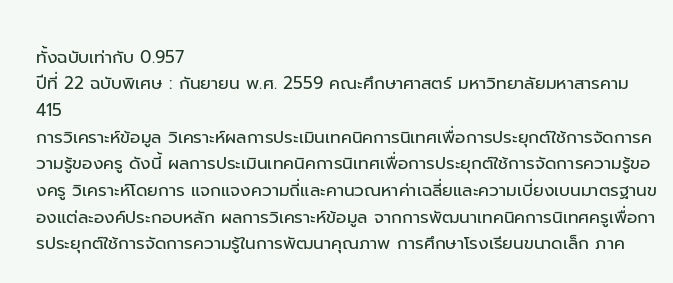ทั้งฉบับเท่ากับ 0.957
ปีที่ 22 ฉบับพิเศษ : กันยายน พ.ศ. 2559 คณะศึกษาศาสตร์ มหาวิทยาลัยมหาสารคาม
415
การวิเคราะห์ข้อมูล วิเคราะห์ผลการประเมินเทคนิคการนิเทศเพื่อการประยุกต์ใช้การจัดการความรู้ของครู ดังนี้ ผลการประเมินเทคนิคการนิเทศเพื่อการประยุกต์ใช้การจัดการความรู้ของครู วิเคราะห์โดยการ แจกแจงความถี่และคานวณหาค่าเฉลี่ยและความเบี่ยงเบนมาตรฐานของแต่ละองค์ประกอบหลัก ผลการวิเคราะห์ข้อมูล จากการพัฒนาเทคนิคการนิเทศครูเพื่อการประยุกต์ใช้การจัดการความรู้ในการพัฒนาคุณภาพ การศึกษาโรงเรียนขนาดเล็ก ภาค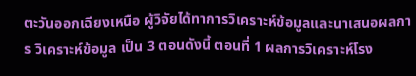ตะวันออกเฉียงเหนือ ผู้วิจัยได้ทาการวิเคราะห์ข้อมูลและนาเสนอผลการ วิเคราะห์ข้อมูล เป็น 3 ตอนดังนี้ ตอนที่ 1 ผลการวิเคราะห์โรง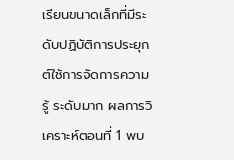เรียนขนาดเล็กที่มีระดับปฏิบัติการประยุกต์ใช้การจัดการความรู้ ระดับมาก ผลการวิเคราะห์ตอนที่ 1 พบ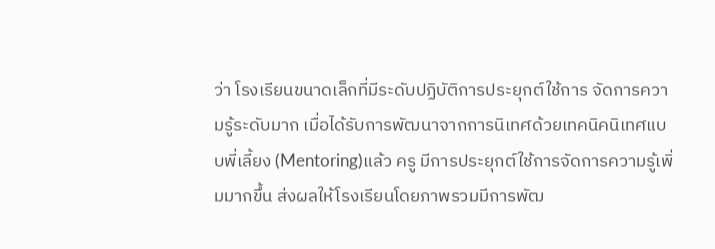ว่า โรงเรียนขนาดเล็กที่มีระดับปฏิบัติการประยุกต์ใช้การ จัดการความรู้ระดับมาก เมื่อได้รับการพัฒนาจากการนิเทศด้วยเทคนิคนิเทศแบบพี่เลี้ยง (Mentoring)แล้ว ครู มีการประยุกต์ใช้การจัดการความรู้เพิ่มมากขึ้น ส่งผลให้โรงเรียนโดยภาพรวมมีการพัฒ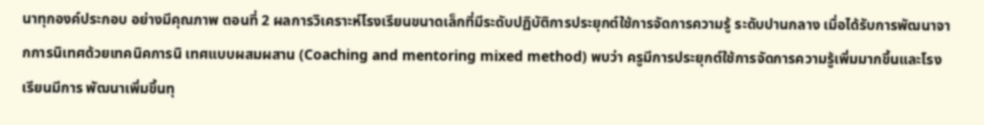นาทุกองค์ประกอบ อย่างมีคุณภาพ ตอนที่ 2 ผลการวิเคราะห์โรงเรียนขนาดเล็กที่มีระดับปฏิบัติการประยุกต์ใช้การจัดการความรู้ ระดับปานกลาง เมื่อได้รับการพัฒนาจากการนิเทศด้วยเทคนิคการนิ เทศแบบผสมผสาน (Coaching and mentoring mixed method) พบว่า ครูมีการประยุกต์ใช้การจัดการความรู้เพิ่มมากขึ้นและโรงเรียนมีการ พัฒนาเพิ่มขึ้นทุ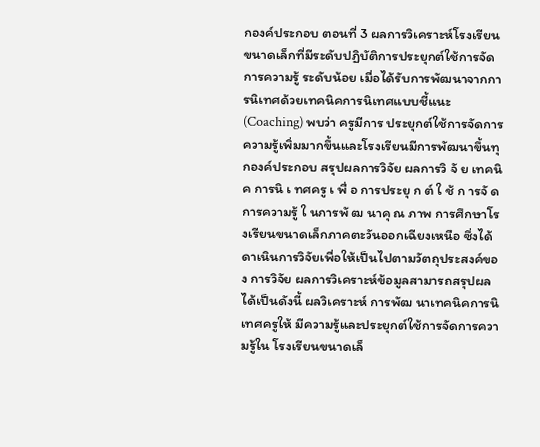กองค์ประกอบ ตอนที่ 3 ผลการวิเคราะห์โรงเรียนขนาดเล็กที่มีระดับปฏิบัติการประยุกต์ใช้การจัดการความรู้ ระดับน้อย เมื่อได้รับการพัฒนาจากการนิเทศด้วยเทคนิคการนิเทศแบบชี้แนะ (Coaching) พบว่า ครูมีการ ประยุกต์ใช้การจัดการความรู้เพิ่มมากขึ้นและโรงเรียนมีการพัฒนาขึ้นทุกองค์ประกอบ สรุปผลการวิจัย ผลการวิ จั ย เทคนิ ค การนิ เ ทศครู เ พื่ อ การประยุ ก ต์ ใ ช้ ก ารจั ด การความรู้ ใ นการพั ฒ นาคุ ณ ภาพ การศึกษาโรงเรียนขนาดเล็กภาคตะวันออกเฉียงเหนือ ซึ่งได้ดาเนินการวิจัยเพื่อให้เป็นไปตามวัตถุประสงค์ของ การวิจัย ผลการวิเคราะห์ข้อมูลสามารถสรุปผลได้เป็นดังนี้ ผลวิเคราะห์ การพัฒ นาเทคนิคการนิเทศครูให้ มีความรู้และประยุกต์ใช้การจัดการความรู้ใน โรงเรียนขนาดเล็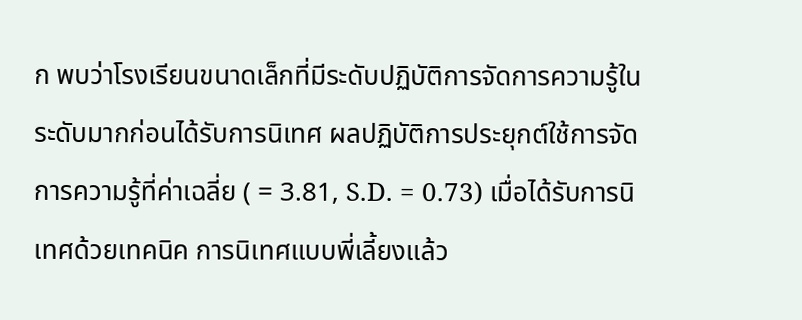ก พบว่าโรงเรียนขนาดเล็กที่มีระดับปฏิบัติการจัดการความรู้ในระดับมากก่อนได้รับการนิเทศ ผลปฏิบัติการประยุกต์ใช้การจัดการความรู้ที่ค่าเฉลี่ย ( = 3.81, S.D. = 0.73) เมื่อได้รับการนิเทศด้วยเทคนิค การนิเทศแบบพี่เลี้ยงแล้ว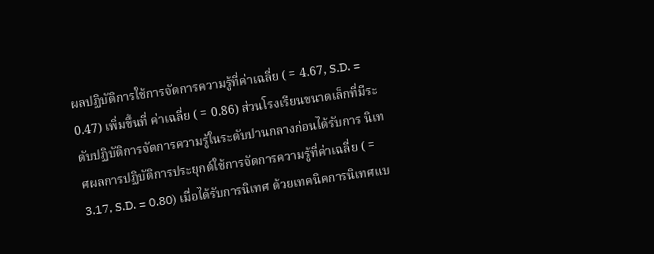ผลปฏิบัติการใช้การจัดการความรู้ที่ค่าเฉลี่ย ( = 4.67, S.D. = 0.47) เพิ่มขึ้นที่ ค่าเฉลี่ย ( = 0.86) ส่วนโรงเรียนขนาดเล็กที่มีระดับปฏิบัติการจัดการความรู้ในระดับปานกลางก่อนได้รับการ นิเทศผลการปฏิบัติการประยุกต์ใช้การจัดการความรู้ที่ค่าเฉลี่ย ( = 3.17, S.D. = 0.80) เมื่อได้รับการนิเทศ ด้วยเทคนิคการนิเทศแบ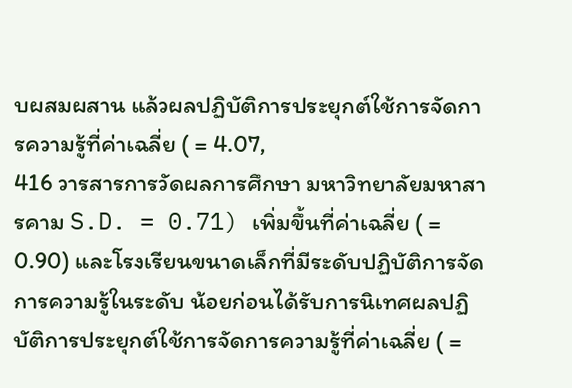บผสมผสาน แล้วผลปฏิบัติการประยุกต์ใช้การจัดการความรู้ที่ค่าเฉลี่ย ( = 4.07,
416 วารสารการวัดผลการศึกษา มหาวิทยาลัยมหาสารคาม S.D. = 0.71) เพิ่มขึ้นที่ค่าเฉลี่ย ( = 0.90) และโรงเรียนขนาดเล็กที่มีระดับปฏิบัติการจัดการความรู้ในระดับ น้อยก่อนได้รับการนิเทศผลปฏิบัติการประยุกต์ใช้การจัดการความรู้ที่ค่าเฉลี่ย ( =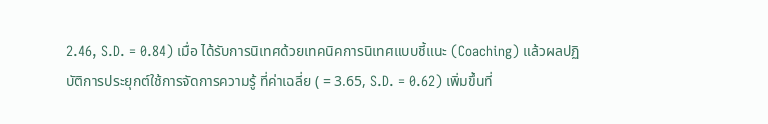2.46, S.D. = 0.84) เมื่อ ได้รับการนิเทศด้วยเทคนิคการนิเทศแบบชี้แนะ (Coaching) แล้วผลปฏิบัติการประยุกต์ใช้การจัดการความรู้ ที่ค่าเฉลี่ย ( = 3.65, S.D. = 0.62) เพิ่มขึ้นที่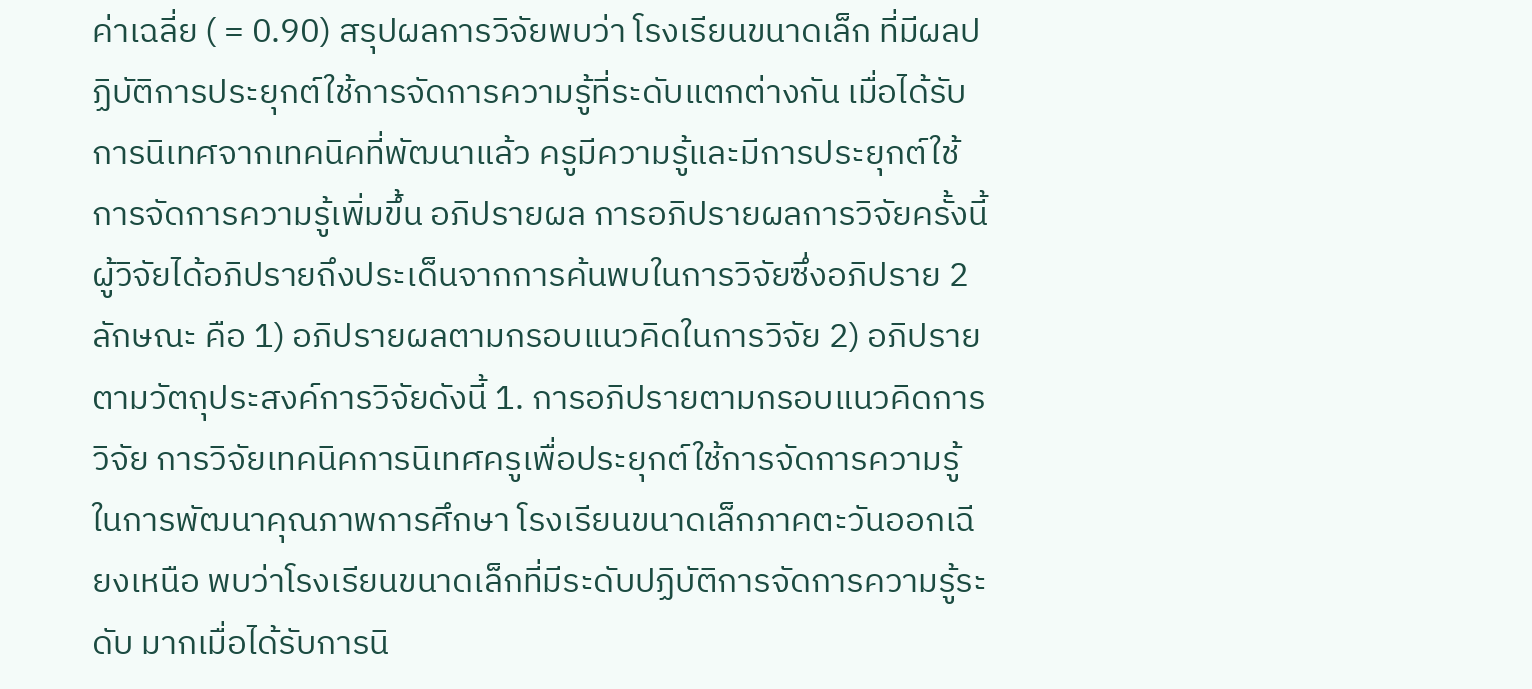ค่าเฉลี่ย ( = 0.90) สรุปผลการวิจัยพบว่า โรงเรียนขนาดเล็ก ที่มีผลปฏิบัติการประยุกต์ใช้การจัดการความรู้ที่ระดับแตกต่างกัน เมื่อได้รับการนิเทศจากเทคนิคที่พัฒนาแล้ว ครูมีความรู้และมีการประยุกต์ใช้การจัดการความรู้เพิ่มขึ้น อภิปรายผล การอภิปรายผลการวิจัยครั้งนี้ ผู้วิจัยได้อภิปรายถึงประเด็นจากการค้นพบในการวิจัยซึ่งอภิปราย 2 ลักษณะ คือ 1) อภิปรายผลตามกรอบแนวคิดในการวิจัย 2) อภิปรายตามวัตถุประสงค์การวิจัยดังนี้ 1. การอภิปรายตามกรอบแนวคิดการวิจัย การวิจัยเทคนิคการนิเทศครูเพื่อประยุกต์ใช้การจัดการความรู้ในการพัฒนาคุณภาพการศึกษา โรงเรียนขนาดเล็กภาคตะวันออกเฉียงเหนือ พบว่าโรงเรียนขนาดเล็กที่มีระดับปฏิบัติการจัดการความรู้ระดับ มากเมื่อได้รับการนิ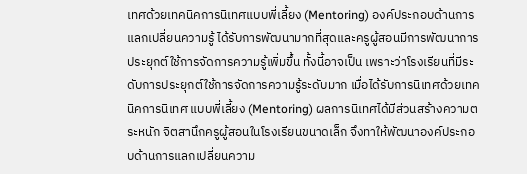เทศด้วยเทคนิคการนิเทศแบบพี่เลี้ยง (Mentoring) องค์ประกอบด้านการแลกเปลี่ยนความรู้ ได้รับการพัฒนามากที่สุดและครูผู้สอนมีการพัฒนาการประยุกต์ใช้การจัดการความรู้เพิ่มขึ้น ทั้งนี้อาจเป็น เพราะว่าโรงเรียนที่มีระดับการประยุกต์ใช้การจัดการความรู้ระดับมาก เมื่อได้รับการนิเทศด้วยเทคนิคการนิเทศ แบบพี่เลี้ยง (Mentoring) ผลการนิเทศได้มีส่วนสร้างความตระหนัก จิตสานึกครูผู้สอนในโรงเรียนขนาดเล็ก จึงทาให้พัฒนาองค์ประกอบด้านการแลกเปลี่ยนความ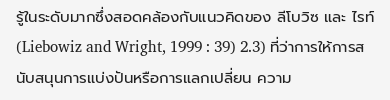รู้ในระดับมากซึ่งสอดคล้องกับแนวคิดของ ลีโบวิซ และ ไรท์ (Liebowiz and Wright, 1999 : 39) 2.3) ที่ว่าการให้การสนับสนุนการแบ่งปันหรือการแลกเปลี่ยน ความ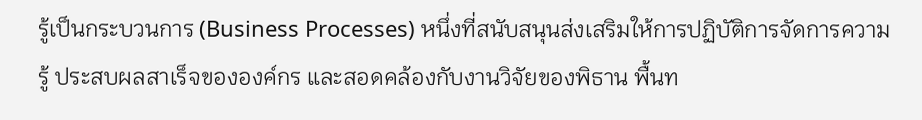รู้เป็นกระบวนการ (Business Processes) หนึ่งที่สนับสนุนส่งเสริมให้การปฏิบัติการจัดการความรู้ ประสบผลสาเร็จขององค์กร และสอดคล้องกับงานวิจัยของพิธาน พื้นท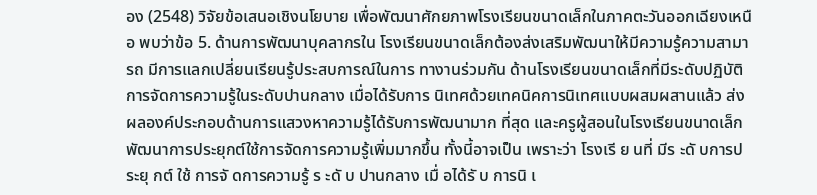อง (2548) วิจัยข้อเสนอเชิงนโยบาย เพื่อพัฒนาศักยภาพโรงเรียนขนาดเล็กในภาคตะวันออกเฉียงเหนือ พบว่าข้อ 5. ด้านการพัฒนาบุคลากรใน โรงเรียนขนาดเล็กต้องส่งเสริมพัฒนาให้มีความรู้ความสามารถ มีการแลกเปลี่ยนเรียนรู้ประสบการณ์ในการ ทางานร่วมกัน ด้านโรงเรียนขนาดเล็กที่มีระดับปฏิบัติการจัดการความรู้ในระดับปานกลาง เมื่อได้รับการ นิเทศด้วยเทคนิคการนิเทศแบบผสมผสานแล้ว ส่งผลองค์ประกอบด้านการแสวงหาความรู้ได้รับการพัฒนามาก ที่สุด และครูผู้สอนในโรงเรียนขนาดเล็กพัฒนาการประยุกต์ใช้การจัดการความรู้เพิ่มมากขึ้น ทั้งนี้อาจเป็น เพราะว่า โรงเรี ย นที่ มีร ะดั บการประยุ กต์ ใช้ การจั ดการความรู้ ร ะดั บ ปานกลาง เมื่ อได้รั บ การนิ เ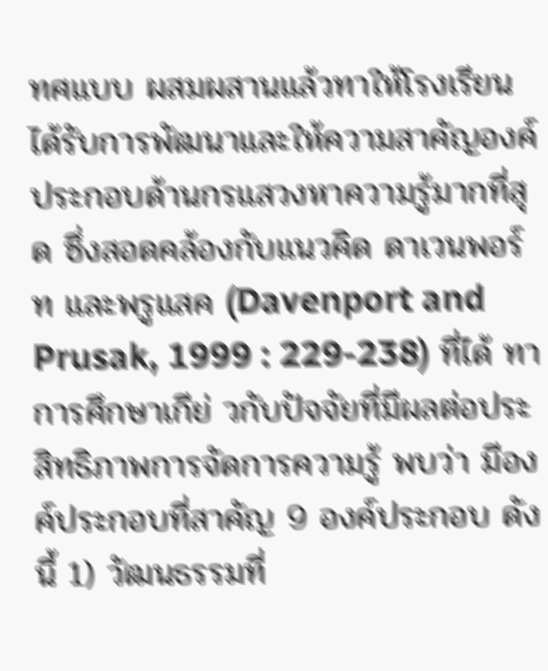ทศแบบ ผสมผสานแล้วทาให้โรงเรียนได้รับการพัฒนาและให้ความสาคัญองค์ประกอบด้านกรแสวงหาความรู้มากที่สุด ซึ่งสอดคล้องกับแนวคิด ดาเวนพอร์ท และพรูแสค (Davenport and Prusak, 1999 : 229-238) ที่ได้ ทาการศึกษาเกีย่ วกับปัจจัยที่มีผลต่อประสิทธิภาพการจัดการความรู้ พบว่า มีองค์ประกอบที่สาคัญ 9 องค์ประกอบ ดังนี้ 1) วัฒนธรรมที่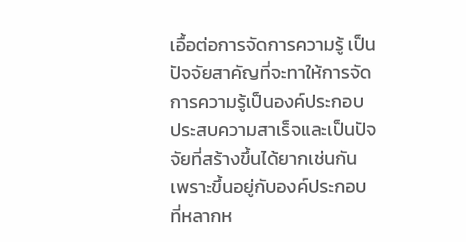เอื้อต่อการจัดการความรู้ เป็นปัจจัยสาคัญที่จะทาให้การจัดการความรู้เป็นองค์ประกอบ ประสบความสาเร็จและเป็นปัจจัยที่สร้างขึ้นได้ยากเช่นกัน เพราะขึ้นอยู่กับองค์ประกอบที่หลากห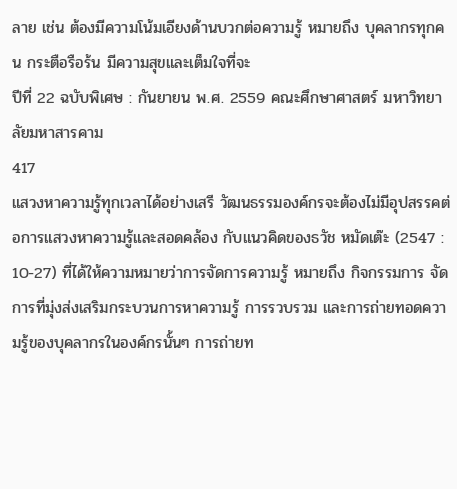ลาย เช่น ต้องมีความโน้มเอียงด้านบวกต่อความรู้ หมายถึง บุคลากรทุกคน กระตือรือร้น มีความสุขและเต็มใจที่จะ
ปีที่ 22 ฉบับพิเศษ : กันยายน พ.ศ. 2559 คณะศึกษาศาสตร์ มหาวิทยาลัยมหาสารคาม
417
แสวงหาความรู้ทุกเวลาได้อย่างเสรี วัฒนธรรมองค์กรจะต้องไม่มีอุปสรรคต่อการแสวงหาความรู้และสอดคล้อง กับแนวคิดของธวัช หมัดเต๊ะ (2547 : 10-27) ที่ได้ให้ความหมายว่าการจัดการความรู้ หมายถึง กิจกรรมการ จัดการที่มุ่งส่งเสริมกระบวนการหาความรู้ การรวบรวม และการถ่ายทอดความรู้ของบุคลากรในองค์กรนั้นๆ การถ่ายท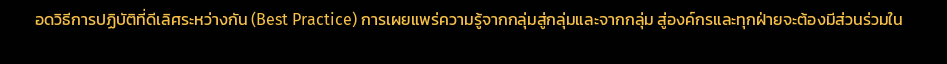อดวิธีการปฏิบัติที่ดีเลิศระหว่างกัน (Best Practice) การเผยแพร่ความรู้จากกลุ่มสู่กลุ่มและจากกลุ่ม สู่องค์กรและทุกฝ่ายจะต้องมีส่วนร่วมใน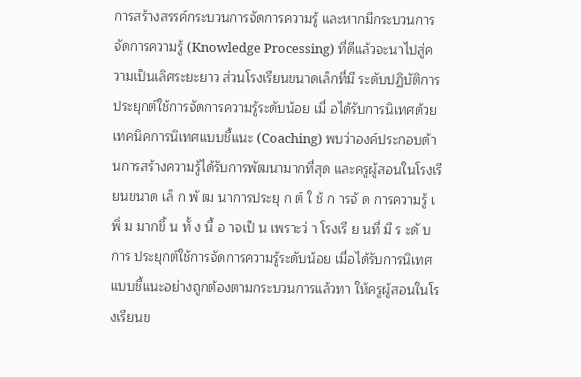การสร้างสรรค์กระบวนการจัดการความรู้ และหากมีกระบวนการ จัดการความรู้ (Knowledge Processing) ที่ดีแล้วจะนาไปสู่ความเป็นเลิศระยะยาว ส่วนโรงเรียนขนาดเล็กที่มี ระดับปฏิบัติการประยุกต์ใช้การจัดการความรู้ระดับน้อย เมื่ อได้รับการนิเทศด้วยเทคนิคการนิเทศแบบชี้แนะ (Coaching) พบว่าองค์ประกอบด้านการสร้างความรู้ได้รับการพัฒนามากที่สุด และครูผู้สอนในโรงเรียนขนาด เล็ ก พั ฒ นาการประยุ ก ต์ ใ ช้ ก ารจั ด การความรู้ เ พิ่ ม มากขึ้ น ทั้ ง นี้ อ าจเป็ น เพราะว่ า โรงเรี ย นที่ มี ร ะดั บ การ ประยุกต์ใช้การจัดการความรู้ระดับน้อย เมื่อได้รับการนิเทศแบบชี้แนะอย่างถูกต้องตามกระบวนการแล้วทา ให้ครูผู้สอนในโรงเรียนข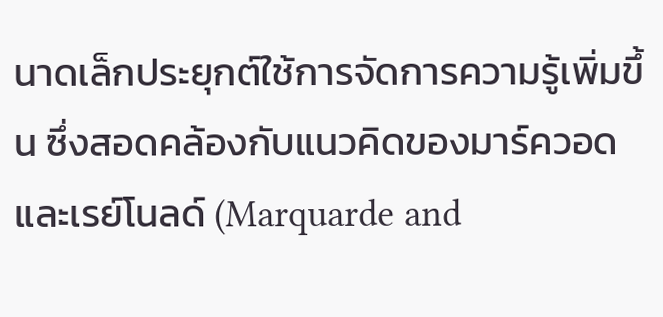นาดเล็กประยุกต์ใช้การจัดการความรู้เพิ่มขึ้น ซึ่งสอดคล้องกับแนวคิดของมาร์ควอด และเรย์โนลด์ (Marquarde and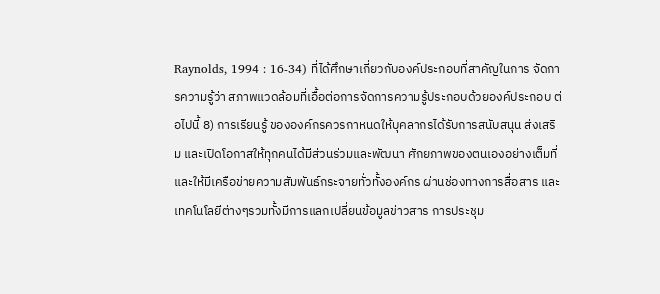Raynolds, 1994 : 16-34) ที่ได้ศึกษาเกี่ยวกับองค์ประกอบที่สาคัญในการ จัดการความรู้ว่า สภาพแวดล้อมที่เอื้อต่อการจัดการความรู้ประกอบด้วยองค์ประกอบ ต่อไปนี้ 8) การเรียนรู้ ขององค์กรควรกาหนดให้บุคลากรได้รับการสนับสนุน ส่งเสริม และเปิดโอกาสให้ทุกคนได้มีส่วนร่วมและพัฒนา ศักยภาพของตนเองอย่างเต็มที่ และให้มีเครือข่ายความสัมพันธ์กระจายทั่วทั้งองค์กร ผ่านช่องทางการสื่อสาร และเทคโนโลยีต่างๆรวมทั้งมีการแลกเปลี่ยนข้อมูลข่าวสาร การประชุม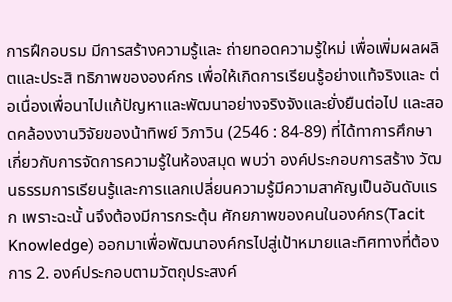การฝึกอบรม มีการสร้างความรู้และ ถ่ายทอดความรู้ใหม่ เพื่อเพิ่มผลผลิ ตและประสิ ทธิภาพขององค์กร เพื่อให้เกิดการเรียนรู้อย่างแท้จริงและ ต่อเนื่องเพื่อนาไปแก้ปัญหาและพัฒนาอย่างจริงจังและยั่งยืนต่อไป และสอดคล้องงานวิจัยของน้าทิพย์ วิภาวิน (2546 : 84-89) ที่ได้ทาการศึกษาเกี่ยวกับการจัดการความรู้ในห้องสมุด พบว่า องค์ประกอบการสร้าง วัฒนธรรมการเรียนรู้และการแลกเปลี่ยนความรู้มีความสาคัญเป็นอันดับแรก เพราะฉะนั้ นจึงต้องมีการกระตุ้น ศักยภาพของคนในองค์กร(Tacit Knowledge) ออกมาเพื่อพัฒนาองค์กรไปสู่เป้าหมายและทิศทางที่ต้องการ 2. องค์ประกอบตามวัตถุประสงค์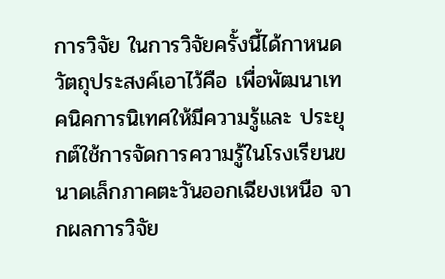การวิจัย ในการวิจัยครั้งนี้ได้กาหนดวัตถุประสงค์เอาไว้คือ เพื่อพัฒนาเทคนิคการนิเทศให้มีความรู้และ ประยุกต์ใช้การจัดการความรู้ในโรงเรียนขนาดเล็กภาคตะวันออกเฉียงเหนือ จากผลการวิจัย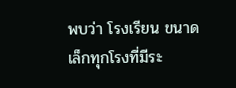พบว่า โรงเรียน ขนาดเล็กทุกโรงที่มีระ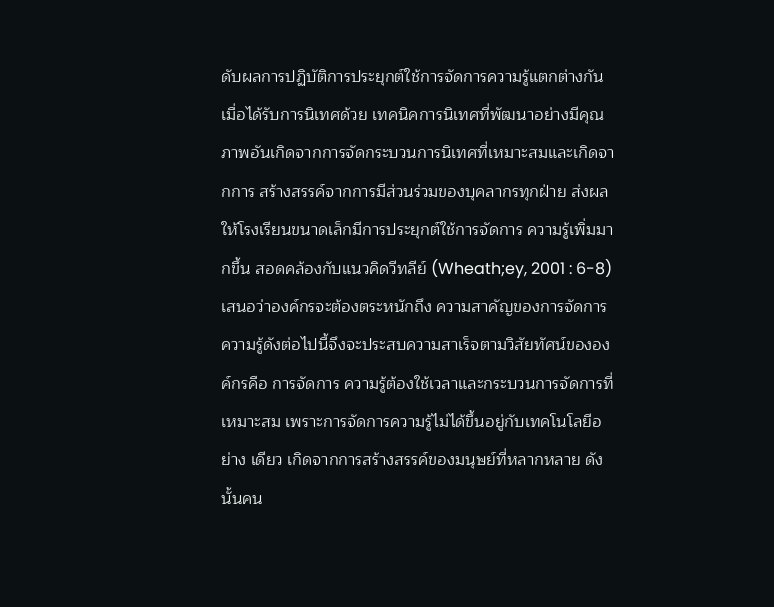ดับผลการปฏิบัติการประยุกต์ใช้การจัดการความรู้แตกต่างกันเมื่อได้รับการนิเทศด้วย เทคนิคการนิเทศที่พัฒนาอย่างมีคุณภาพอันเกิดจากการจัดกระบวนการนิเทศที่เหมาะสมและเกิดจากการ สร้างสรรค์จากการมีส่วนร่วมของบุคลากรทุกฝ่าย ส่งผลให้โรงเรียนขนาดเล็กมีการประยุกต์ใช้การจัดการ ความรู้เพิ่มมากขึ้น สอดคล้องกับแนวคิดวีทลีย์ (Wheath;ey, 2001 : 6-8) เสนอว่าองค์กรจะต้องตระหนักถึง ความสาคัญของการจัดการความรู้ดังต่อไปนี้จึงจะประสบความสาเร็จตามวิสัยทัศน์ขององค์กรคือ การจัดการ ความรู้ต้องใช้เวลาและกระบวนการจัดการที่เหมาะสม เพราะการจัดการความรู้ไม่ได้ขึ้นอยู่กับเทคโนโลยีอย่าง เดียว เกิดจากการสร้างสรรค์ของมนุษย์ที่หลากหลาย ดังนั้นคน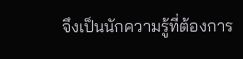จึงเป็นนักความรู้ที่ต้องการ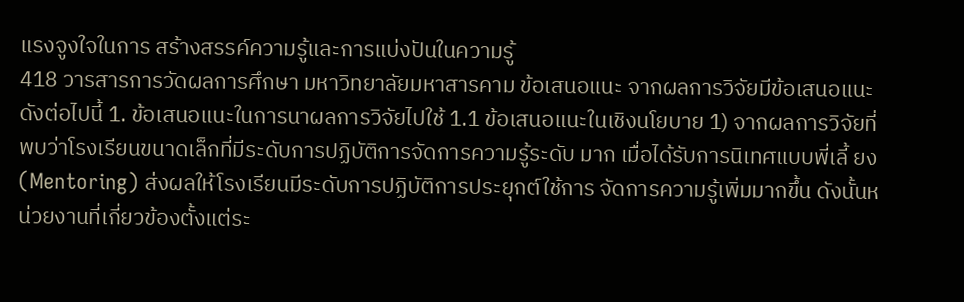แรงจูงใจในการ สร้างสรรค์ความรู้และการแบ่งปันในความรู้
418 วารสารการวัดผลการศึกษา มหาวิทยาลัยมหาสารคาม ข้อเสนอแนะ จากผลการวิจัยมีข้อเสนอแนะดังต่อไปนี้ 1. ข้อเสนอแนะในการนาผลการวิจัยไปใช้ 1.1 ข้อเสนอแนะในเชิงนโยบาย 1) จากผลการวิจัยที่พบว่าโรงเรียนขนาดเล็กที่มีระดับการปฏิบัติการจัดการความรู้ระดับ มาก เมื่อได้รับการนิเทศแบบพี่เลี้ ยง (Mentoring) ส่งผลให้โรงเรียนมีระดับการปฏิบัติการประยุกต์ใช้การ จัดการความรู้เพิ่มมากขึ้น ดังนั้นหน่วยงานที่เกี่ยวข้องตั้งแต่ระ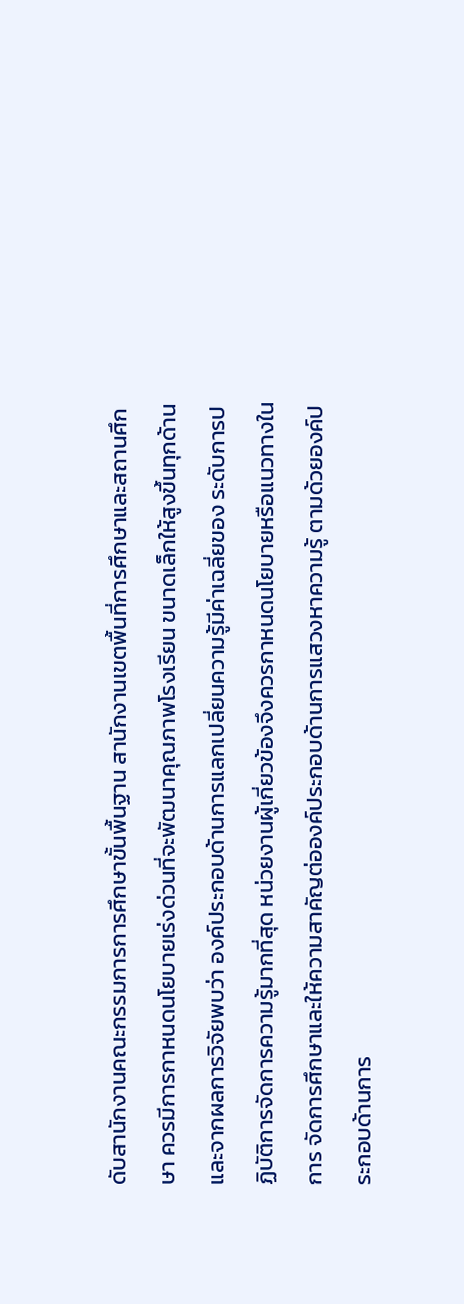ดับสานักงานคณะกรรมการการศึกษาขั้นพื้นฐาน สานักงานเขตพื้นที่การศึกษาและสถานศึกษา ควรมีการกาหนดนโยบายเร่งด่วนที่จะพัฒนาคุณภาพโรงเรียน ขนาดเล็กให้สูงขึ้นทุกด้าน และจากผลการวิจัยพบว่า องค์ประกอบด้านการแลกเปลี่ยนความรู้มีค่าเฉลี่ยของ ระดับการปฏิบัติการจัดการความรู้มากที่สุด หน่วยงานผู้เกี่ยวข้องจึงควรกาหนดนโยบายหรือแนวทางในการ จัดการศึกษาและให้ความสาคัญต่อองค์ประกอบด้านการแสวงหาความรู้ ตามด้วยองค์ประกอบด้านการ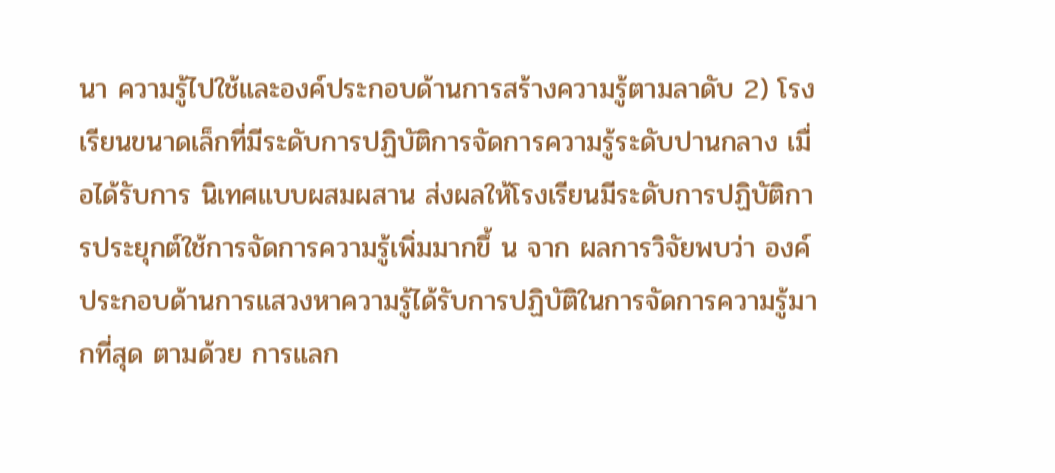นา ความรู้ไปใช้และองค์ประกอบด้านการสร้างความรู้ตามลาดับ 2) โรงเรียนขนาดเล็กที่มีระดับการปฏิบัติการจัดการความรู้ระดับปานกลาง เมื่อได้รับการ นิเทศแบบผสมผสาน ส่งผลให้โรงเรียนมีระดับการปฏิบัติการประยุกต์ใช้การจัดการความรู้เพิ่มมากขึ้ น จาก ผลการวิจัยพบว่า องค์ประกอบด้านการแสวงหาความรู้ได้รับการปฏิบัติในการจัดการความรู้มากที่สุด ตามด้วย การแลก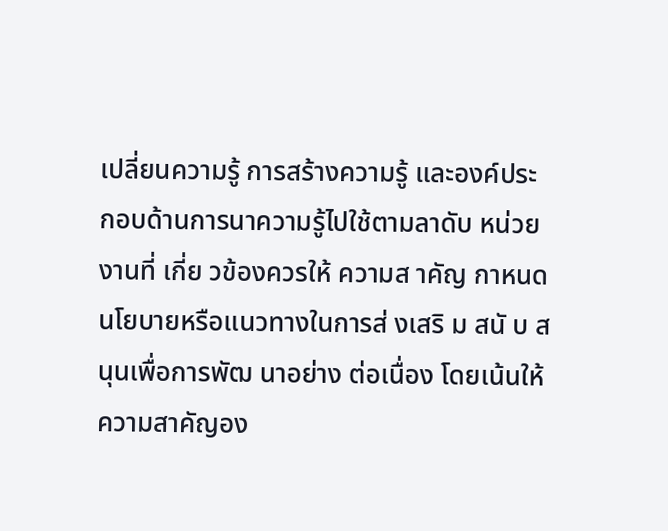เปลี่ยนความรู้ การสร้างความรู้ และองค์ประกอบด้านการนาความรู้ไปใช้ตามลาดับ หน่วยงานที่ เกี่ย วข้องควรให้ ความส าคัญ กาหนดนโยบายหรือแนวทางในการส่ งเสริ ม สนั บ สนุนเพื่อการพัฒ นาอย่าง ต่อเนื่อง โดยเน้นให้ความสาคัญอง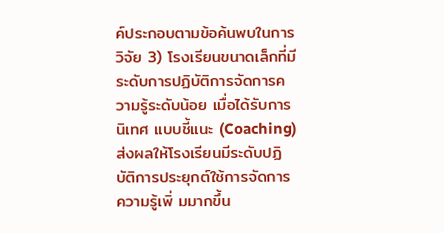ค์ประกอบตามข้อค้นพบในการวิจัย 3) โรงเรียนขนาดเล็กที่มีระดับการปฏิบัติการจัดการความรู้ระดับน้อย เมื่อได้รับการนิเทศ แบบชี้แนะ (Coaching) ส่งผลให้โรงเรียนมีระดับปฏิบัติการประยุกต์ใช้การจัดการความรู้เพิ่ มมากขึ้น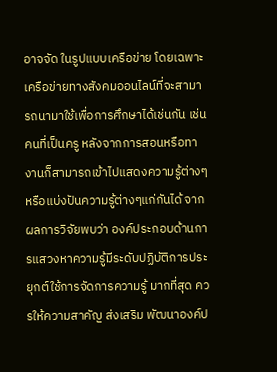อาจจัด ในรูปแบบเครือข่าย โดยเฉพาะเครือข่ายทางสังคมออนไลน์ที่จะสามารถนามาใช้เพื่อการศึกษาได้เช่นกัน เช่น คนที่เป็นครู หลังจากการสอนหรือทางานก็สามารถเข้าไปแสดงความรู้ต่างๆหรือแบ่งปันความรู้ต่างๆแก่กันได้ จากผลการวิจัยพบว่า องค์ประกอบด้านการแสวงหาความรู้มีระดับปฏิบัติการประยุกต์ใช้การจัดการความรู้ มากที่สุด ควรให้ความสาคัญ ส่งเสริม พัฒนาองค์ป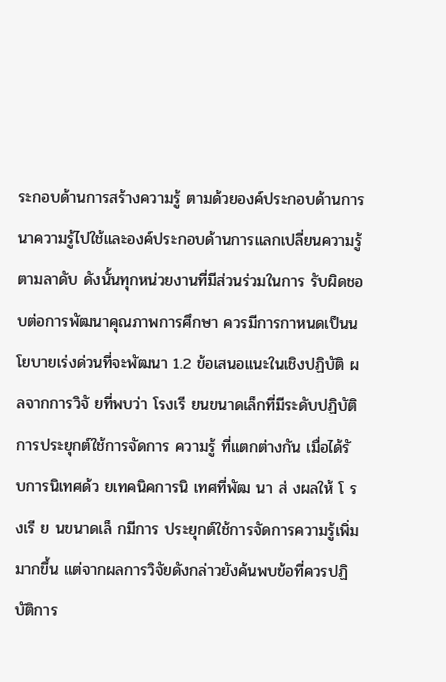ระกอบด้านการสร้างความรู้ ตามด้วยองค์ประกอบด้านการ นาความรู้ไปใช้และองค์ประกอบด้านการแลกเปลี่ยนความรู้ตามลาดับ ดังนั้นทุกหน่วยงานที่มีส่วนร่วมในการ รับผิดชอบต่อการพัฒนาคุณภาพการศึกษา ควรมีการกาหนดเป็นนโยบายเร่งด่วนที่จะพัฒนา 1.2 ข้อเสนอแนะในเชิงปฏิบัติ ผลจากการวิจั ยที่พบว่า โรงเรี ยนขนาดเล็กที่มีระดับปฏิบัติการประยุกต์ใช้การจัดการ ความรู้ ที่แตกต่างกัน เมื่อได้รั บการนิเทศด้ว ยเทคนิคการนิ เทศที่พัฒ นา ส่ งผลให้ โ รงเรี ย นขนาดเล็ กมีการ ประยุกต์ใช้การจัดการความรู้เพิ่มมากขึ้น แต่จากผลการวิจัยดังกล่าวยังค้นพบข้อที่ควรปฏิบัติการ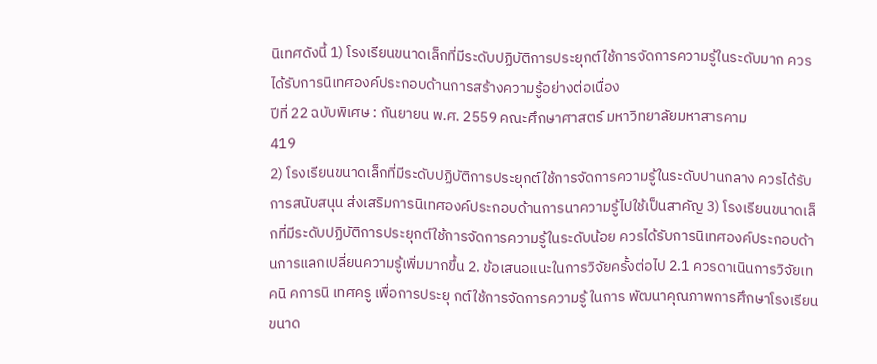นิเทศดังนี้ 1) โรงเรียนขนาดเล็กที่มีระดับปฏิบัติการประยุกต์ใช้การจัดการความรู้ในระดับมาก ควรได้รับการนิเทศองค์ประกอบด้านการสร้างความรู้อย่างต่อเนื่อง
ปีที่ 22 ฉบับพิเศษ : กันยายน พ.ศ. 2559 คณะศึกษาศาสตร์ มหาวิทยาลัยมหาสารคาม
419
2) โรงเรียนขนาดเล็กที่มีระดับปฏิบัติการประยุกต์ใช้การจัดการความรู้ในระดับปานกลาง ควรได้รับการสนับสนุน ส่งเสริมการนิเทศองค์ประกอบด้านการนาความรู้ไปใช้เป็นสาคัญ 3) โรงเรียนขนาดเล็กที่มีระดับปฏิบัติการประยุกต์ใช้การจัดการความรู้ในระดับน้อย ควรได้รับการนิเทศองค์ประกอบด้านการแลกเปลี่ยนความรู้เพิ่มมากขึ้น 2. ข้อเสนอแนะในการวิจัยครั้งต่อไป 2.1 ควรดาเนินการวิจัยเทคนิ คการนิ เทศครู เพื่อการประยุ กต์ใช้การจัดการความรู้ ในการ พัฒนาคุณภาพการศึกษาโรงเรียนขนาด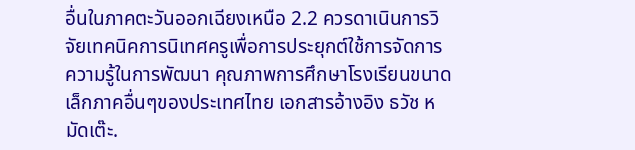อื่นในภาคตะวันออกเฉียงเหนือ 2.2 ควรดาเนินการวิจัยเทคนิคการนิเทศครูเพื่อการประยุกต์ใช้การจัดการความรู้ในการพัฒนา คุณภาพการศึกษาโรงเรียนขนาดเล็กภาคอื่นๆของประเทศไทย เอกสารอ้างอิง ธวัช หมัดเต๊ะ.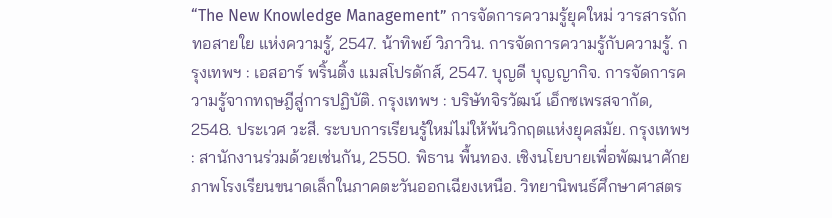“The New Knowledge Management” การจัดการความรู้ยุคใหม่ วารสารถักทอสายใย แห่งความรู้, 2547. น้าทิพย์ วิภาวิน. การจัดการความรู้กับความรู้. กรุงเทพฯ : เอสอาร์ พริ้นติ้ง แมสโปรดักส์, 2547. บุญดี บุญญากิจ. การจัดการความรู้จากทฤษฎีสู่การปฏิบัติ. กรุงเทพฯ : บริษัทจิรวัฒน์ เอ็กซเพรสจากัด, 2548. ประเวศ วะสี. ระบบการเรียนรู้ใหม่ไม่ให้พ้นวิกฤตแห่งยุคสมัย. กรุงเทพฯ : สานักงานร่วมด้วยเช่นกัน, 2550. พิธาน พื้นทอง. เชิงนโยบายเพื่อพัฒนาศักยภาพโรงเรียนขนาดเล็กในภาคตะวันออกเฉียงเหนือ. วิทยานิพนธ์ศึกษาศาสตร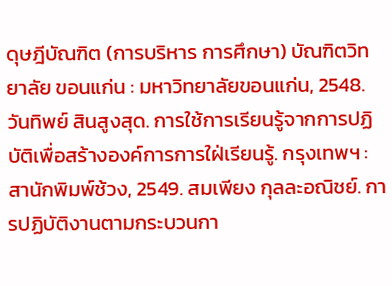ดุษฎีบัณฑิต (การบริหาร การศึกษา) บัณฑิตวิทยาลัย ขอนแก่น : มหาวิทยาลัยขอนแก่น, 2548. วันทิพย์ สินสูงสุด. การใช้การเรียนรู้จากการปฏิบัติเพื่อสร้างองค์การการใฝ่เรียนรู้. กรุงเทพฯ : สานักพิมพ์ช้วง, 2549. สมเพียง กุลละอณิชย์. การปฏิบัติงานตามกระบวนกา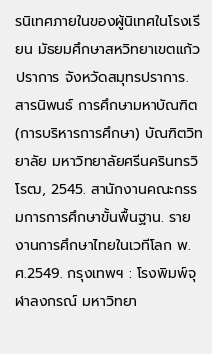รนิเทศภายในของผู้นิเทศในโรงเรียน มัธยมศึกษาสหวิทยาเขตแก้วปราการ จังหวัดสมุทรปราการ. สารนิพนธ์ การศึกษามหาบัณฑิต (การบริหารการศึกษา) บัณฑิตวิทยาลัย มหาวิทยาลัยศรีนครินทรวิโรฒ, 2545. สานักงานคณะกรรมการการศึกษาขั้นพื้นฐาน. รายงานการศึกษาไทยในเวทีโลก พ.ศ.2549. กรุงเทพฯ : โรงพิมพ์จุฬาลงกรณ์ มหาวิทยา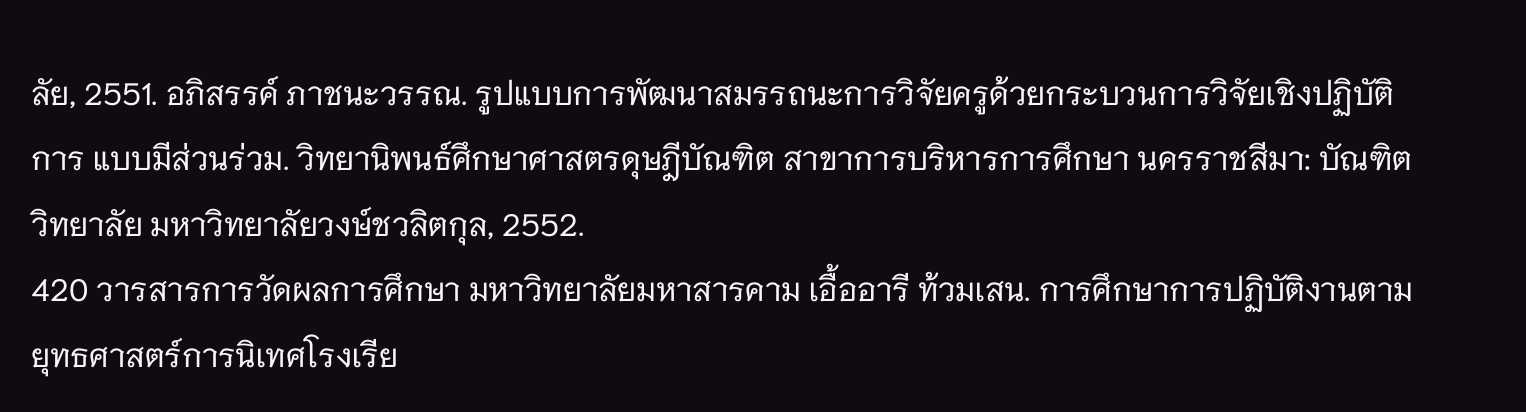ลัย, 2551. อภิสรรค์ ภาชนะวรรณ. รูปแบบการพัฒนาสมรรถนะการวิจัยครูด้วยกระบวนการวิจัยเชิงปฏิบัติการ แบบมีส่วนร่วม. วิทยานิพนธ์ศึกษาศาสตรดุษฎีบัณฑิต สาขาการบริหารการศึกษา นครราชสีมา: บัณฑิตวิทยาลัย มหาวิทยาลัยวงษ์ชวลิตกุล, 2552.
420 วารสารการวัดผลการศึกษา มหาวิทยาลัยมหาสารคาม เอื้ออารี ท้วมเสน. การศึกษาการปฏิบัติงานตามยุทธศาสตร์การนิเทศโรงเรีย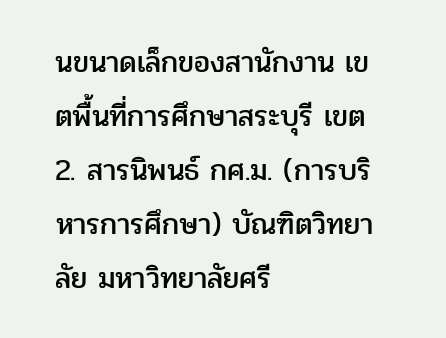นขนาดเล็กของสานักงาน เขตพื้นที่การศึกษาสระบุรี เขต2. สารนิพนธ์ กศ.ม. (การบริหารการศึกษา) บัณฑิตวิทยาลัย มหาวิทยาลัยศรี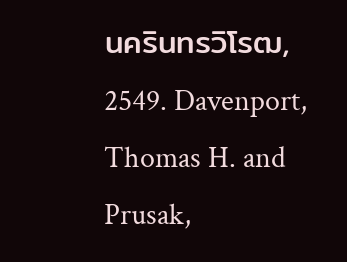นครินทรวิโรฒ, 2549. Davenport, Thomas H. and Prusak,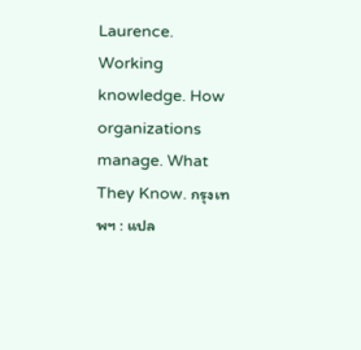Laurence. Working knowledge. How organizations manage. What They Know. กรุงเทพฯ : แปล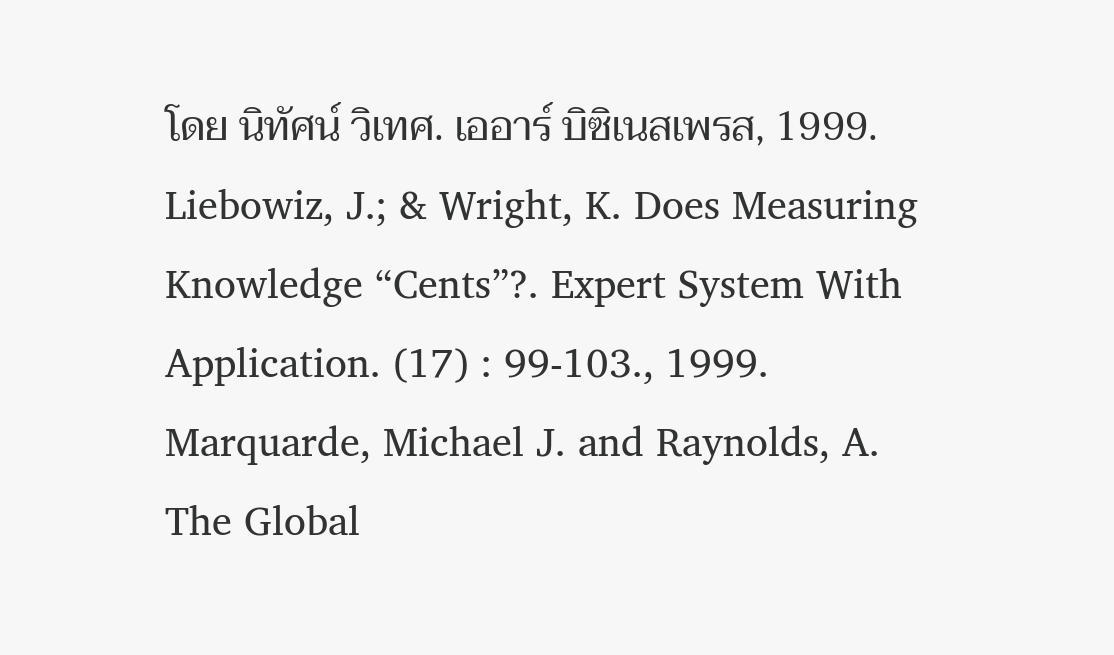โดย นิทัศน์ วิเทศ. เออาร์ บิซิเนสเพรส, 1999. Liebowiz, J.; & Wright, K. Does Measuring Knowledge “Cents”?. Expert System With Application. (17) : 99-103., 1999. Marquarde, Michael J. and Raynolds, A. The Global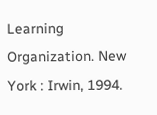Learning Organization. New York : Irwin, 1994.